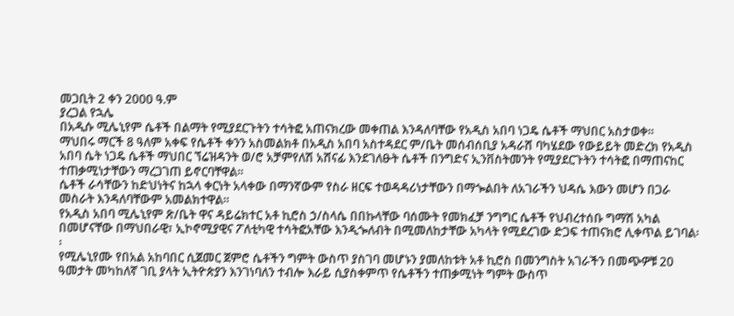መጋቢት 2 ቀን 2000 ዓ.ም
ያረጋል የኋሌ
በአዲሱ ሚሌኒየም ሴቶች በልማት የሚያደርጉትን ተሳትፎ አጠናክረው መቀጠል እንዳለባቸው የአዲስ አበባ ነጋዴ ሴቶች ማህበር አስታወቀ፡፡
ማህበሩ ማርች 8 ዓለም አቀፍ የሴቶች ቀንን አስመልክቶ በአዲስ አበባ አስተዳደር ም/ቤት መሰብሰቢያ አዳራሸ ባካሄደው የውይይት መድረክ የአዲስ አበባ ሴት ነጋዴ ሴቶች ማህበር ኘሬዝዳንት ወ/ሮ አቻምየለሽ አሸናፊ እንደገለፁት ሴቶች በንግድና ኢንቨስትመንት የሚያደርጉትን ተሳትፎ በማጠናከር ተጠቃሚነታቸውን ማረጋገጠ ይኖርባቸዋል፡፡
ሴቶች ራሳቸውን ከድህነትና ከኋላ ቀርነት አላቀው በማንኛውም የስራ ዘርፍ ተወዳዳሪነታቸውን በማጐልበት ለአገራችን ህዳሴ እውን መሆን በጋራ መስራት እንዳለባቸውም አመልክተዋል፡፡
የአዲስ አበባ ሚሌኒየም ጽ/ቤት ዋና ዳይሬክተር አቶ ኪሮስ ኃ/ስላሴ በበኩላቸው ባሰሙት የመክፈቻ ንግግር ሴቶች የህብረተሰቡ ግማሽ አካል በመሆናቸው በማህበራዊ፣ ኢኮኖሚያዊና ፖለቲካዊ ተሳትፎአቸው እንዲጐለብት በሚመለከታቸው አካላት የሚደረገው ድጋፍ ተጠናክሮ ሊቀጥል ይገባል፡፡
የሚሌኒየሙ የበአል አከባበር ሲጀመር ጀምሮ ሴቶችን ግምት ውስጥ ያስገባ መሆኑን ያመለከቱት አቶ ኪሮስ በመንግስት አገራችን በመጭዎቹ 20 ዓመታት መካከለኛ ገቢ ያላት ኢትዮጵያን እንገነባለን ተብሎ እራይ ሲያስቀምጥ የሴቶችን ተጠቃሚነት ግምት ውስጥ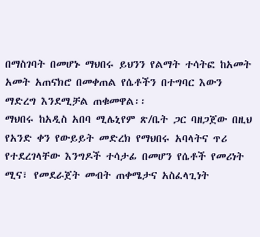በማስገባት በመሆኑ ማህበሩ ይህንን የልማት ተሳትፎ ከአመት አመት አጠናክሮ በመቀጠል የሴቶችን በተግባር እውን ማድረግ እንደሚቻል ጠቁመዋል፡፡
ማህበሩ ከአዲስ አበባ ሚሌኒየም ጽ/ቤት ጋር ባዘጋጀው በዚህ የአንድ ቀን የውይይት መድረክ የማህበሩ አባላትና ጥሪ የተደረገላቸው እንግዶች ተሳታፊ በመሆን የሴቶች የመሪነት ሚና፣ የመደራጀት መብት ጠቀሜታና አስፈላጊነት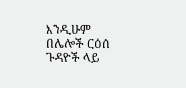እንዲሁም በሌሎች ርዕሰ ጉዳዮች ላይ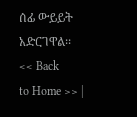ሰፊ ውይይት አድርገዋል፡፡
<< Back
to Home >> |